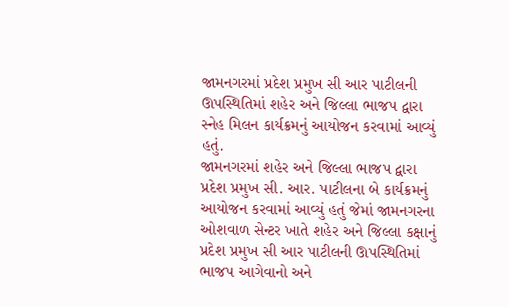જામનગરમાં પ્રદેશ પ્રમુખ સી આર પાટીલની ઊપસ્થિતિમાં શહેર અને જિલ્લા ભાજપ દ્વારા સ્નેહ મિલન કાર્યક્રમનું આયોજન કરવામાં આવ્યું હતું.
જામનગરમાં શહેર અને જિલ્લા ભાજપ દ્વારા પ્રદેશ પ્રમુખ સી. આર. પાટીલના બે કાર્યક્રમનું આયોજન કરવામાં આવ્યું હતું જેમાં જામનગરના ઓશવાળ સેન્ટર ખાતે શહેર અને જિલ્લા કક્ષાનું પ્રદેશ પ્રમુખ સી આર પાટીલની ઊપસ્થિતિમાં ભાજપ આગેવાનો અને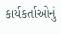કાર્યકર્તાઓનું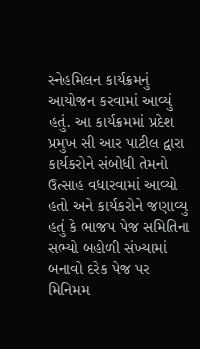સ્નેહમિલન કાર્યક્રમનું આયોજન કરવામાં આવ્યું હતું. આ કાર્યક્રમમાં પ્રદેશ પ્રમુખ સી આર પાટીલ દ્વારા કાર્યકરોને સંબોધી તેમનો ઉત્સાહ વધારવામાં આવ્યો હતો અને કાર્યકરોને જણાવ્યુ હતું કે ભાજપ પેજ સમિતિના સભ્યો બહોળી સંખ્યામાં બનાવો દરેક પેજ પર મિનિમમ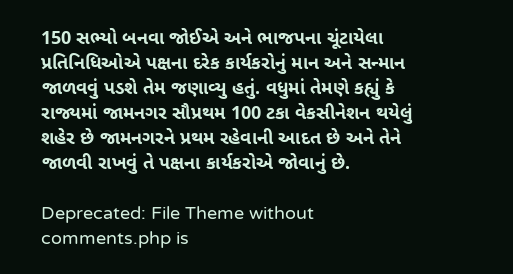150 સભ્યો બનવા જોઈએ અને ભાજપના ચૂંટાયેલા પ્રતિનિધિઓએ પક્ષના દરેક કાર્યકરોનું માન અને સન્માન જાળવવું પડશે તેમ જણાવ્યુ હતું. વધુમાં તેમણે કહ્યું કે રાજ્યમાં જામનગર સૌપ્રથમ 100 ટકા વેકસીનેશન થયેલું શહેર છે જામનગરને પ્રથમ રહેવાની આદત છે અને તેને જાળવી રાખવું તે પક્ષના કાર્યકરોએ જોવાનું છે.

Deprecated: File Theme without comments.php is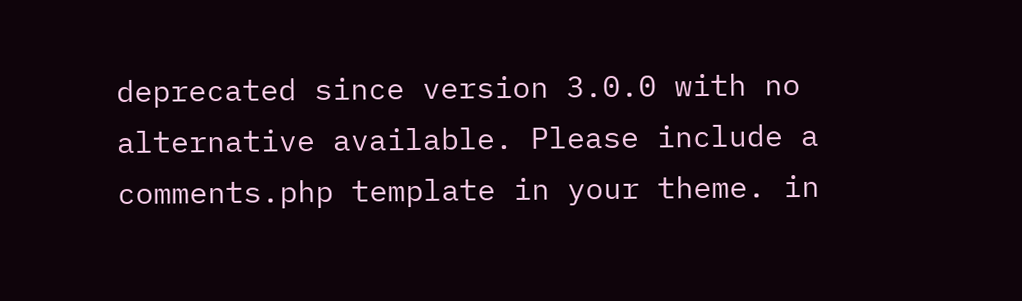deprecated since version 3.0.0 with no alternative available. Please include a comments.php template in your theme. in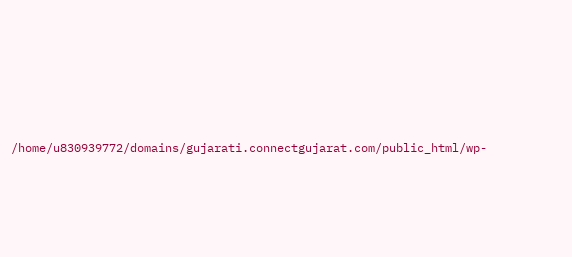/home/u830939772/domains/gujarati.connectgujarat.com/public_html/wp-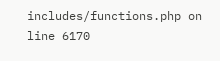includes/functions.php on line 6170